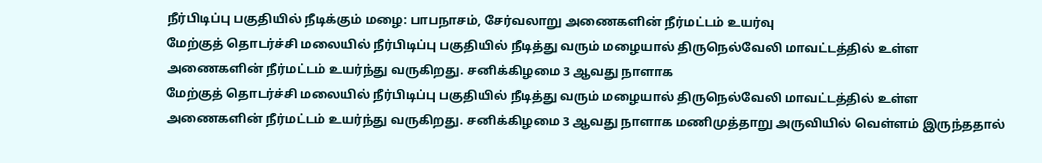நீர்பிடிப்பு பகுதியில் நீடிக்கும் மழை: பாபநாசம், சேர்வலாறு அணைகளின் நீர்மட்டம் உயர்வு
மேற்குத் தொடர்ச்சி மலையில் நீர்பிடிப்பு பகுதியில் நீடித்து வரும் மழையால் திருநெல்வேலி மாவட்டத்தில் உள்ள அணைகளின் நீர்மட்டம் உயர்ந்து வருகிறது. சனிக்கிழமை 3 ஆவது நாளாக
மேற்குத் தொடர்ச்சி மலையில் நீர்பிடிப்பு பகுதியில் நீடித்து வரும் மழையால் திருநெல்வேலி மாவட்டத்தில் உள்ள அணைகளின் நீர்மட்டம் உயர்ந்து வருகிறது. சனிக்கிழமை 3 ஆவது நாளாக மணிமுத்தாறு அருவியில் வெள்ளம் இருந்ததால்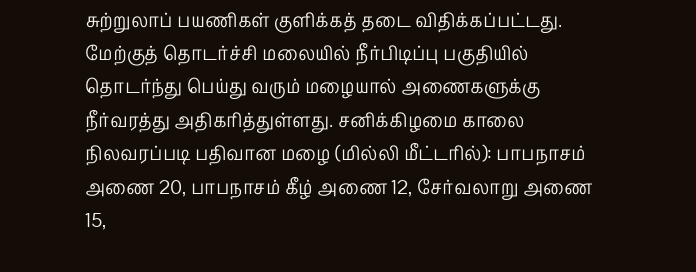சுற்றுலாப் பயணிகள் குளிக்கத் தடை விதிக்கப்பட்டது.
மேற்குத் தொடர்ச்சி மலையில் நீர்பிடிப்பு பகுதியில் தொடர்ந்து பெய்து வரும் மழையால் அணைகளுக்கு நீர்வரத்து அதிகரித்துள்ளது. சனிக்கிழமை காலை நிலவரப்படி பதிவான மழை (மில்லி மீட்டரில்): பாபநாசம் அணை 20, பாபநாசம் கீழ் அணை 12, சேர்வலாறு அணை 15,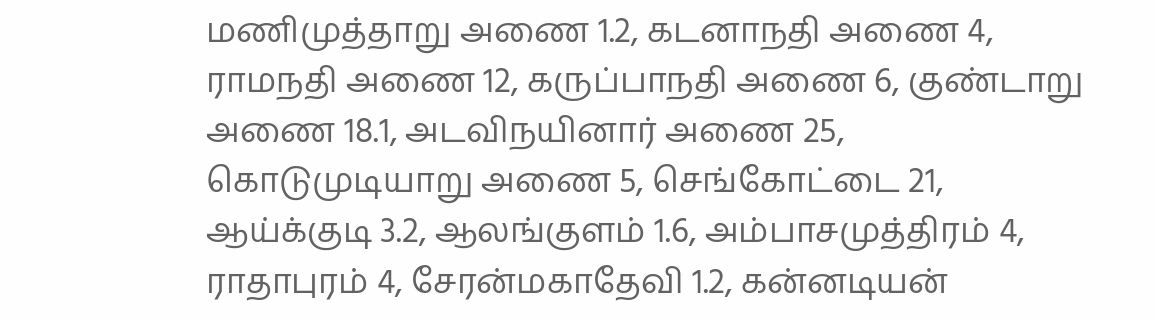மணிமுத்தாறு அணை 1.2, கடனாநதி அணை 4, ராமநதி அணை 12, கருப்பாநதி அணை 6, குண்டாறு அணை 18.1, அடவிநயினார் அணை 25, கொடுமுடியாறு அணை 5, செங்கோட்டை 21, ஆய்க்குடி 3.2, ஆலங்குளம் 1.6, அம்பாசமுத்திரம் 4, ராதாபுரம் 4, சேரன்மகாதேவி 1.2, கன்னடியன்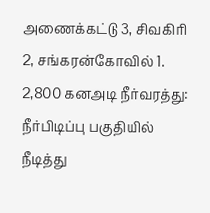அணைக்கட்டு 3, சிவகிரி 2, சங்கரன்கோவில் 1.
2,800 கனஅடி நீர்வரத்து: நீர்பிடிப்பு பகுதியில் நீடித்து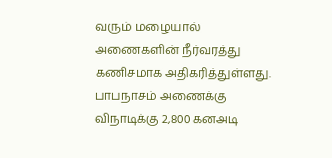வரும் மழையால் அணைகளின் நீர்வரத்து கணிசமாக அதிகரித்துள்ளது. பாபநாசம் அணைக்கு விநாடிக்கு 2,800 கனஅடி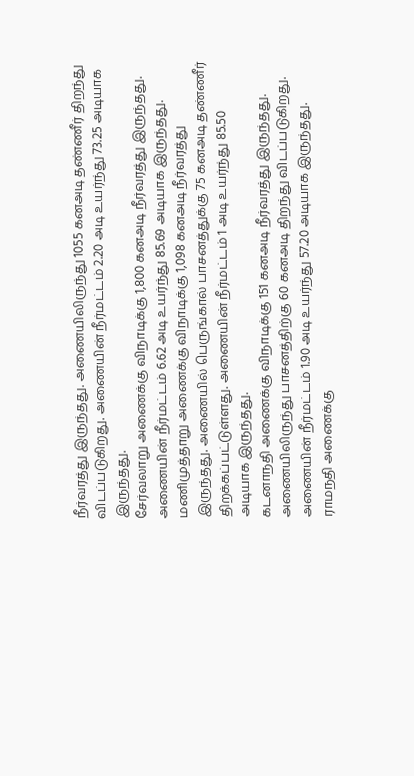நீர்வரத்து இருந்தது. அணையிலிருந்து 1055 கனஅடி தண்ணீர் திறந்து விடப்படுகிறது. அணையின் நீர்மட்டம் 2.20 அடி உயர்ந்து 73.25 அடியாக இருந்தது.
சேர்வலாறு அணைக்கு விநாடிக்கு 1,800 கனஅடி நீர்வரத்து இருந்தது. அணையின் நீர்மட்டம் 6.62 அடி உயர்ந்து 85.69 அடியாக இருந்தது. மணிமுத்தாறு அணைக்கு விநாடிக்கு 1,098 கனஅடி நீர்வரத்து இருந்தது. அணையில் பெருங்கால் பாசனத்துக்கு 75 கனஅடி தண்ணீர் திறக்கப்பட்டுள்ளது. அணையின் நீர்மட்டம் 1 அடி உயர்ந்து 85.50 அடியாக இருந்தது.
கடனாநதி அணைக்கு விநாடிக்கு 151 கனஅடி நீர்வரத்து இருந்தது. அணையிலிருந்து பாசனத்திற்கு 60 கனஅடி திறந்து விடப்படுகிறது. அணையின் நீர்மட்டம் 1.90 அடி உயர்ந்து 57.20 அடியாக இருந்தது. ராமநதி அணைக்கு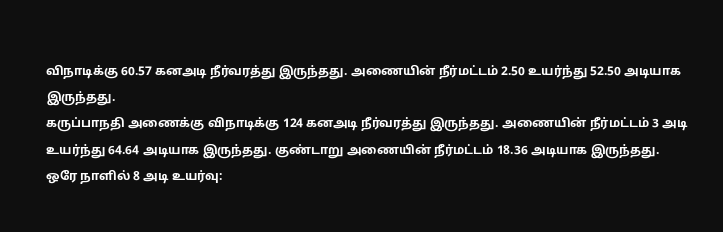விநாடிக்கு 60.57 கனஅடி நீர்வரத்து இருந்தது. அணையின் நீர்மட்டம் 2.50 உயர்ந்து 52.50 அடியாக இருந்தது.
கருப்பாநதி அணைக்கு விநாடிக்கு 124 கனஅடி நீர்வரத்து இருந்தது. அணையின் நீர்மட்டம் 3 அடி உயர்ந்து 64.64 அடியாக இருந்தது. குண்டாறு அணையின் நீர்மட்டம் 18.36 அடியாக இருந்தது.
ஒரே நாளில் 8 அடி உயர்வு: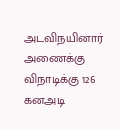அடவிநயினார் அணைக்கு விநாடிக்கு 126 கனஅடி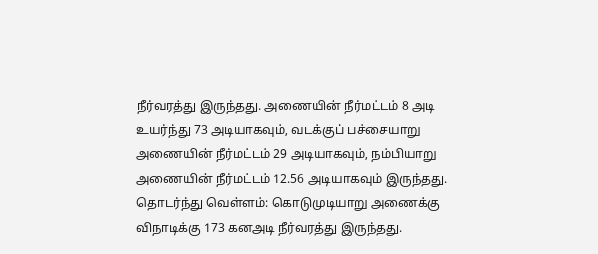நீர்வரத்து இருந்தது. அணையின் நீர்மட்டம் 8 அடி உயர்ந்து 73 அடியாகவும், வடக்குப் பச்சையாறு அணையின் நீர்மட்டம் 29 அடியாகவும், நம்பியாறு அணையின் நீர்மட்டம் 12.56 அடியாகவும் இருந்தது.
தொடர்ந்து வெள்ளம்: கொடுமுடியாறு அணைக்கு விநாடிக்கு 173 கனஅடி நீர்வரத்து இருந்தது.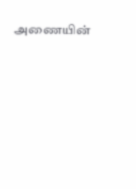அணையின்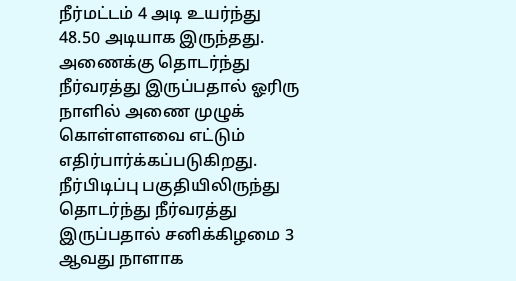நீர்மட்டம் 4 அடி உயர்ந்து 48.50 அடியாக இருந்தது. அணைக்கு தொடர்ந்து நீர்வரத்து இருப்பதால் ஓரிரு நாளில் அணை முழுக் கொள்ளளவை எட்டும் எதிர்பார்க்கப்படுகிறது.
நீர்பிடிப்பு பகுதியிலிருந்து தொடர்ந்து நீர்வரத்து இருப்பதால் சனிக்கிழமை 3 ஆவது நாளாக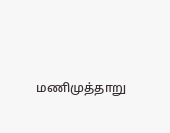மணிமுத்தாறு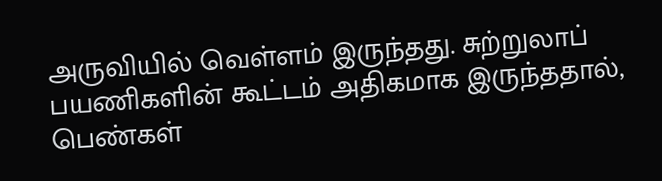அருவியில் வெள்ளம் இருந்தது. சுற்றுலாப் பயணிகளின் கூட்டம் அதிகமாக இருந்ததால், பெண்கள்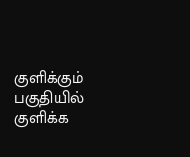குளிக்கும் பகுதியில் குளிக்க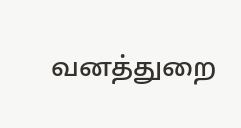வனத்துறை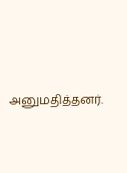அனுமதித்தனர்.